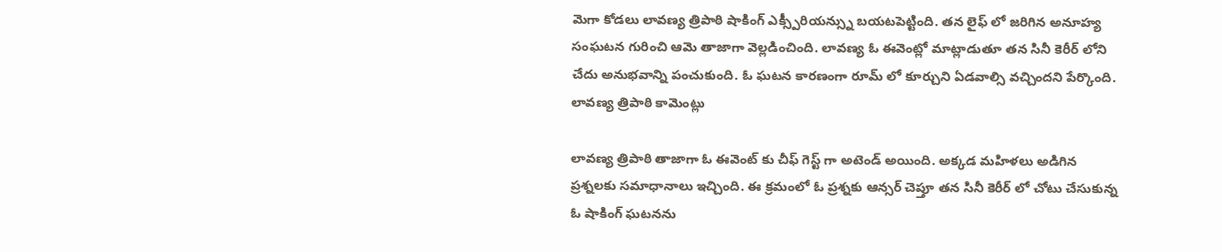మెగా కోడలు లావణ్య త్రిపాఠి షాకింగ్ ఎక్స్పీరియన్స్ను బయటపెట్టింది. తన లైఫ్ లో జరిగిన అనూహ్య సంఘటన గురించి ఆమె తాజాగా వెల్లడించింది. లావణ్య ఓ ఈవెంట్లో మాట్లాడుతూ తన సినీ కెరీర్ లోని చేదు అనుభవాన్ని పంచుకుంది. ఓ ఘటన కారణంగా రూమ్ లో కూర్చుని ఏడవాల్సి వచ్చిందని పేర్కొంది.
లావణ్య త్రిపాఠి కామెంట్లు

లావణ్య త్రిపాఠి తాజాగా ఓ ఈవెంట్ కు చీఫ్ గెస్ట్ గా అటెండ్ అయింది. అక్కడ మహిళలు అడిగిన ప్రశ్నలకు సమాధానాలు ఇచ్చింది. ఈ క్రమంలో ఓ ప్రశ్నకు ఆన్సర్ చెప్తూ తన సినీ కెరీర్ లో చోటు చేసుకున్న ఓ షాకింగ్ ఘటనను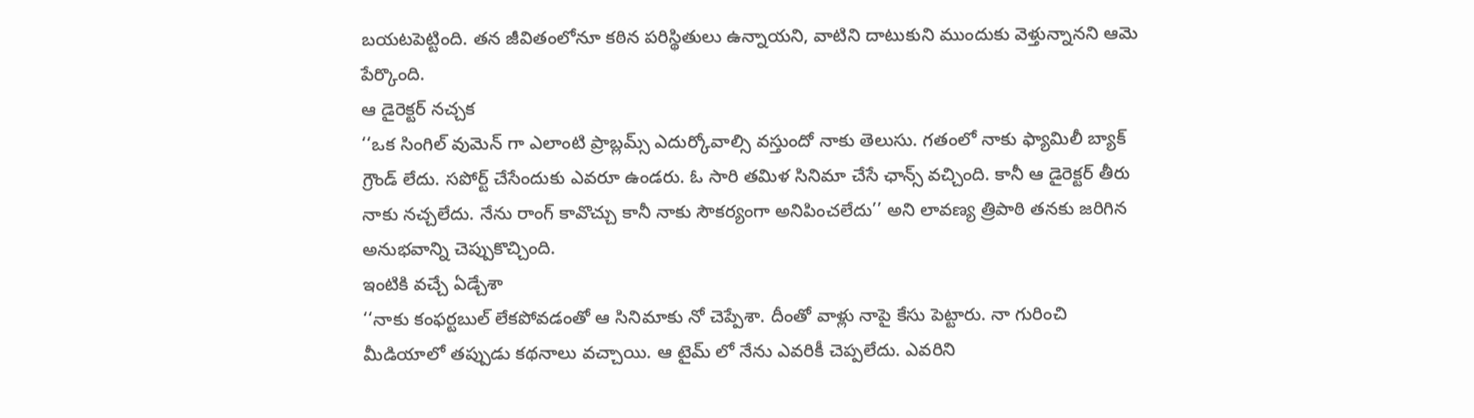బయటపెట్టింది. తన జీవితంలోనూ కఠిన పరిస్థితులు ఉన్నాయని, వాటిని దాటుకుని ముందుకు వెళ్తున్నానని ఆమె పేర్కొంది.
ఆ డైరెక్టర్ నచ్చక
‘‘ఒక సింగిల్ వుమెన్ గా ఎలాంటి ప్రాబ్లమ్స్ ఎదుర్కోవాల్సి వస్తుందో నాకు తెలుసు. గతంలో నాకు ఫ్యామిలీ బ్యాక్ గ్రౌండ్ లేదు. సపోర్ట్ చేసేందుకు ఎవరూ ఉండరు. ఓ సారి తమిళ సినిమా చేసే ఛాన్స్ వచ్చింది. కానీ ఆ డైరెక్టర్ తీరు నాకు నచ్చలేదు. నేను రాంగ్ కావొచ్చు కానీ నాకు సౌకర్యంగా అనిపించలేదు’’ అని లావణ్య త్రిపాఠి తనకు జరిగిన అనుభవాన్ని చెప్పుకొచ్చింది.
ఇంటికి వచ్చే ఏడ్చేశా
‘‘నాకు కంఫర్టబుల్ లేకపోవడంతో ఆ సినిమాకు నో చెప్పేశా. దీంతో వాళ్లు నాపై కేసు పెట్టారు. నా గురించి మీడియాలో తప్పుడు కథనాలు వచ్చాయి. ఆ టైమ్ లో నేను ఎవరికీ చెప్పలేదు. ఎవరిని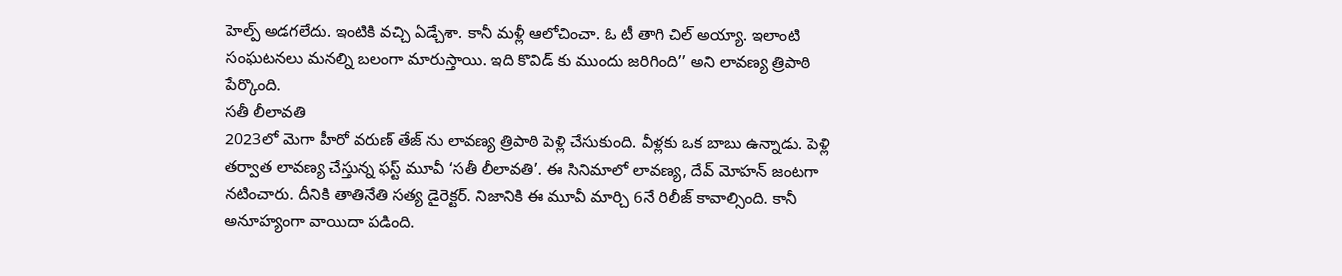హెల్ప్ అడగలేదు. ఇంటికి వచ్చి ఏడ్చేశా. కానీ మళ్లీ ఆలోచించా. ఓ టీ తాగి చిల్ అయ్యా. ఇలాంటి సంఘటనలు మనల్ని బలంగా మారుస్తాయి. ఇది కొవిడ్ కు ముందు జరిగింది’’ అని లావణ్య త్రిపాఠి పేర్కొంది.
సతీ లీలావతి
2023లో మెగా హీరో వరుణ్ తేజ్ ను లావణ్య త్రిపాఠి పెళ్లి చేసుకుంది. వీళ్లకు ఒక బాబు ఉన్నాడు. పెళ్లి తర్వాత లావణ్య చేస్తున్న ఫస్ట్ మూవీ ‘సతీ లీలావతి’. ఈ సినిమాలో లావణ్య, దేవ్ మోహన్ జంటగా నటించారు. దీనికి తాతినేతి సత్య డైరెక్టర్. నిజానికి ఈ మూవీ మార్చి 6నే రిలీజ్ కావాల్సింది. కానీ అనూహ్యంగా వాయిదా పడింది.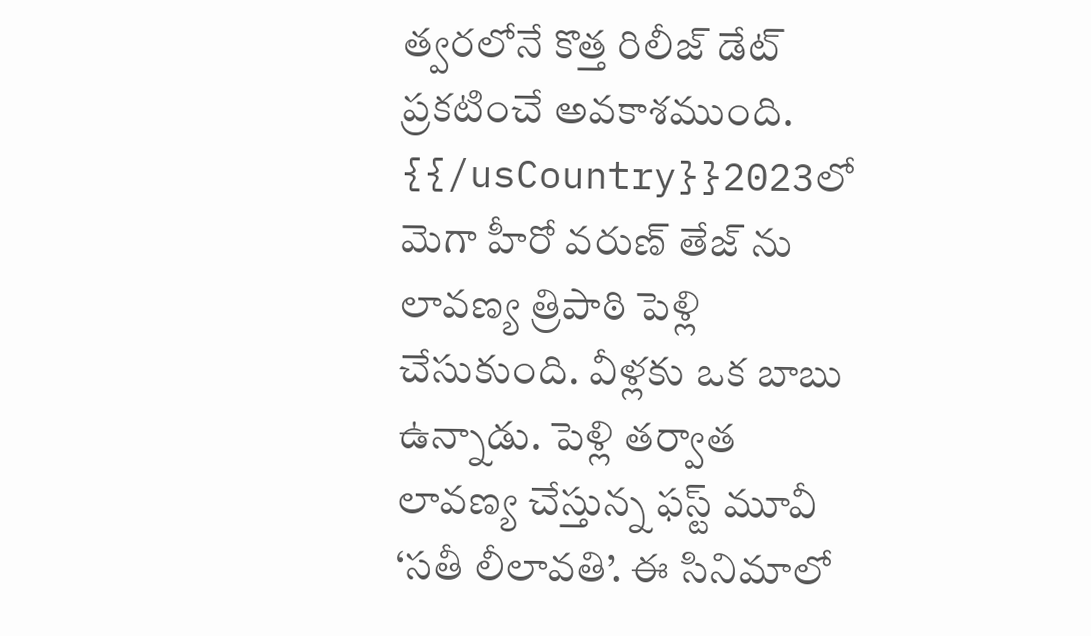త్వరలోనే కొత్త రిలీజ్ డేట్ ప్రకటించే అవకాశముంది.
{{/usCountry}}2023లో మెగా హీరో వరుణ్ తేజ్ ను లావణ్య త్రిపాఠి పెళ్లి చేసుకుంది. వీళ్లకు ఒక బాబు ఉన్నాడు. పెళ్లి తర్వాత లావణ్య చేస్తున్న ఫస్ట్ మూవీ ‘సతీ లీలావతి’. ఈ సినిమాలో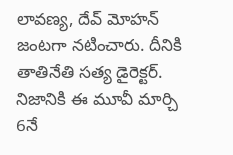లావణ్య, దేవ్ మోహన్ జంటగా నటించారు. దీనికి తాతినేతి సత్య డైరెక్టర్. నిజానికి ఈ మూవీ మార్చి 6నే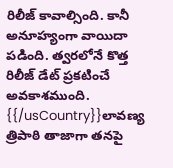రిలీజ్ కావాల్సింది. కానీ అనూహ్యంగా వాయిదా పడింది. త్వరలోనే కొత్త రిలీజ్ డేట్ ప్రకటించే అవకాశముంది.
{{/usCountry}}లావణ్య త్రిపాఠి తాజాగా తనపై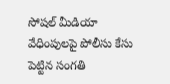సోషల్ మీడియా వేధింపులపై పోలీసు కేసు పెట్టిన సంగతి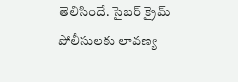తెలిసిందే. సైబర్ క్రైమ్ పోలీసులకు లావణ్య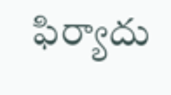ఫిర్యాదు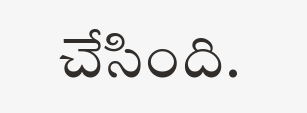చేసింది.